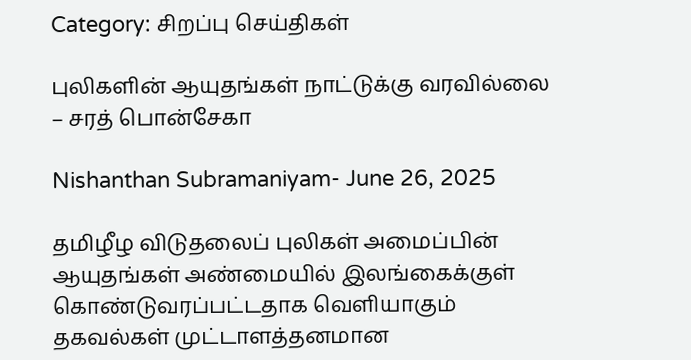Category: சிறப்பு செய்திகள்

புலிகளின் ஆயுதங்கள் நாட்டுக்கு வரவில்லை – சரத் பொன்சேகா

Nishanthan Subramaniyam- June 26, 2025

தமிழீழ விடுதலைப் புலிகள் அமைப்பின் ஆயுதங்கள் அண்மையில் இலங்கைக்குள் கொண்டுவரப்பட்டதாக வெளியாகும் தகவல்கள் முட்டாளத்தனமான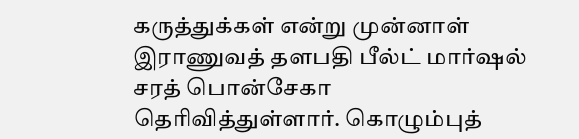கருத்துக்கள் என்று முன்னாள் இராணுவத் தளபதி பீல்ட் மார்ஷல் சரத் பொன்சேகா தெரிவித்துள்ளார். கொழும்புத்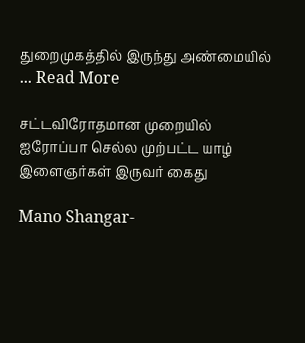துறைமுகத்தில் இருந்து அண்மையில் ... Read More

சட்டவிரோதமான முறையில் ஐரோப்பா செல்ல முற்பட்ட யாழ் இளைஞர்கள் இருவர் கைது

Mano Shangar-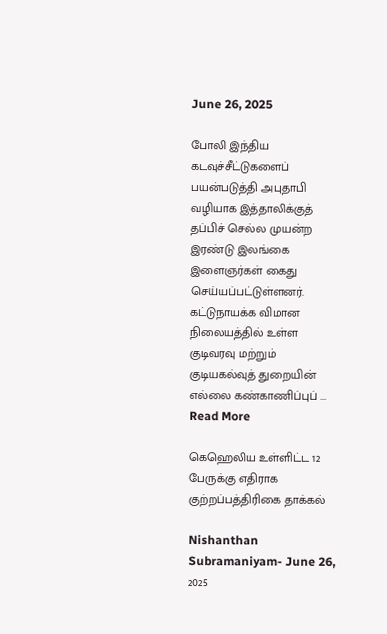June 26, 2025

போலி இந்திய கடவுச்சீட்டுகளைப் பயன்படுத்தி அபுதாபி வழியாக இத்தாலிக்குத் தப்பிச் செல்ல முயன்ற இரண்டு இலங்கை இளைஞர்கள் கைது செய்யப்பட்டுள்ளனர். கட்டுநாயக்க விமான நிலையத்தில் உள்ள குடிவரவு மற்றும் குடியகல்வுத் துறையின் எல்லை கண்காணிப்புப் ... Read More

கெஹெலிய உள்ளிட்ட 12 பேருக்கு எதிராக குற்றப்பத்திரிகை தாக்கல்

Nishanthan Subramaniyam- June 26, 2025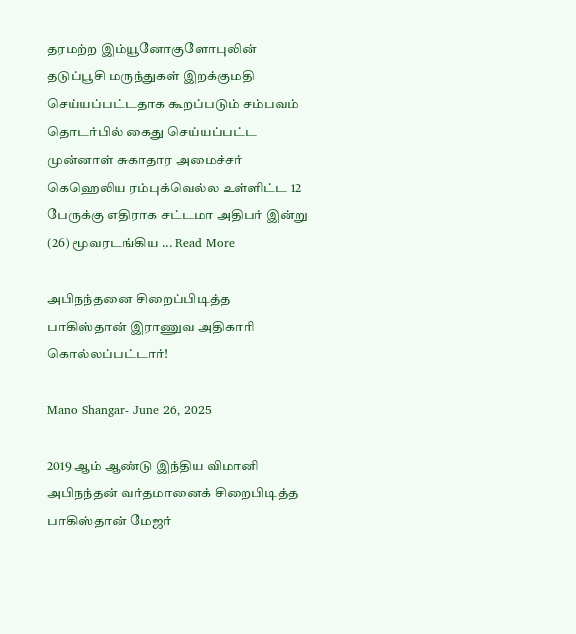தரமற்ற இம்யூனோகுளோபுலின் தடுப்பூசி மருந்துகள் இறக்குமதி செய்யப்பட்டதாக கூறப்படும் சம்பவம் தொடர்பில் கைது செய்யப்பட்ட முன்னாள் சுகாதார அமைச்சர் கெஹெலிய ரம்புக்வெல்ல உள்ளிட்ட 12 பேருக்கு எதிராக சட்டமா அதிபர் இன்று (26) மூவரடங்கிய ... Read More

அபிநந்தனை சிறைப்பிடித்த பாகிஸ்தான் இராணுவ அதிகாரி கொல்லப்பட்டார்!

Mano Shangar- June 26, 2025

2019 ஆம் ஆண்டு இந்திய விமானி அபிநந்தன் வர்தமானைக் சிறைபிடித்த பாகிஸ்தான் மேஜர்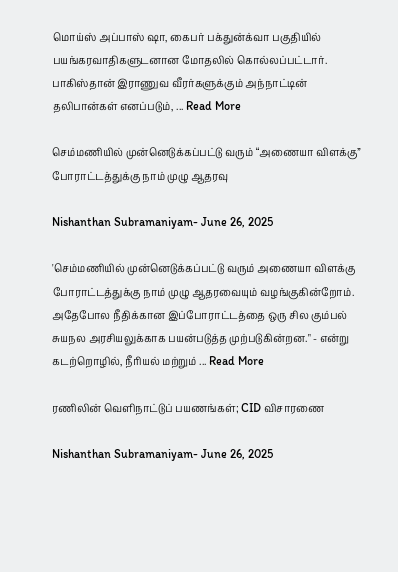மொய்ஸ் அப்பாஸ் ஷா, கைபர் பக்துன்க்வா பகுதியில் பயங்கரவாதிகளுடனான மோதலில் கொல்லப்பட்டார். பாகிஸ்தான் இராணுவ வீரர்களுக்கும் அந்நாட்டின் தலிபான்கள் எனப்படும், ... Read More

செம்மணியில் முன்னெடுக்கப்பட்டு வரும் “அணையா விளக்கு” போராட்டத்துக்கு நாம் முழு ஆதரவு

Nishanthan Subramaniyam- June 26, 2025

'செம்மணியில் முன்னெடுக்கப்பட்டு வரும் அணையா விளக்கு போராட்டத்துக்கு நாம் முழு ஆதரவையும் வழங்குகின்றோம். அதேபோல நீதிக்கான இப்போராட்டத்தை ஒரு சில கும்பல் சுயநல அரசியலுக்காக பயன்படுத்த முற்படுகின்றன." - என்று  கடற்றொழில், நீரியல் மற்றும் ... Read More

ரணிலின் வெளிநாட்டுப் பயணங்கள்; CID விசாரணை

Nishanthan Subramaniyam- June 26, 2025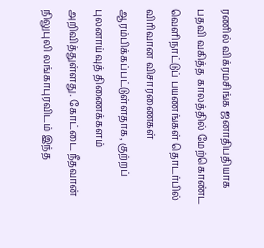ரணில் விக்ரமசிங்க ஜனாதிபதியாக பதவி வகித்த காலத்தில் மேற்கொண்ட வெளிநாட்டுப் பயணங்கள் தொடர்பில் விரிவான விசாரணைகள் ஆரம்பிக்கப்பட்டுள்ளதாக, குற்றப் புலனாய்வுத் திணைக்களம் அறிவித்துள்ளது. கோட்டை நீதவான் நிலுபுலி லங்காபுரவிடம் இந்த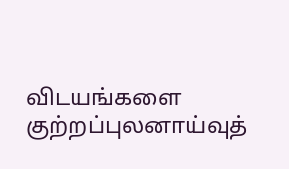விடயங்களை குற்றப்புலனாய்வுத்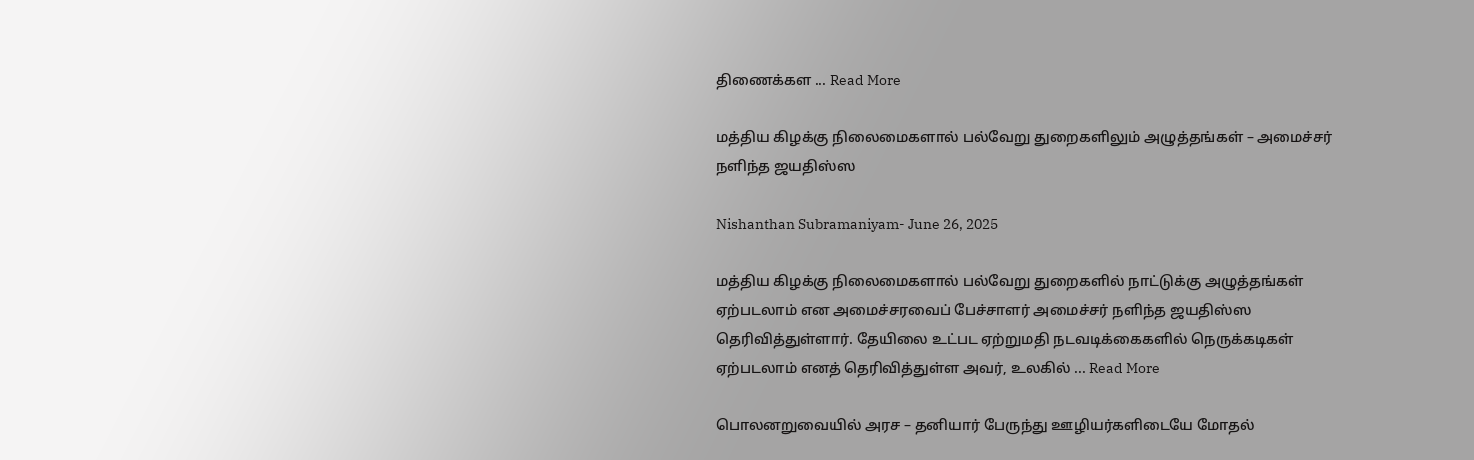திணைக்கள ... Read More

மத்திய கிழக்கு நிலைமைகளால் பல்வேறு துறைகளிலும் அழுத்தங்கள் – அமைச்சர் நளிந்த ஜயதிஸ்ஸ

Nishanthan Subramaniyam- June 26, 2025

மத்திய கிழக்கு நிலைமைகளால் பல்வேறு துறைகளில் நாட்டுக்கு அழுத்தங்கள் ஏற்படலாம் என அமைச்சரவைப் பேச்சாளர் அமைச்சர் நளிந்த ஜயதிஸ்ஸ தெரிவித்துள்ளார். தேயிலை உட்பட ஏற்றுமதி நடவடிக்கைகளில் நெருக்கடிகள் ஏற்படலாம் எனத் தெரிவித்துள்ள அவர், உலகில் ... Read More

பொலனறுவையில் அரச – தனியார் பேருந்து ஊழியர்களிடையே மோதல்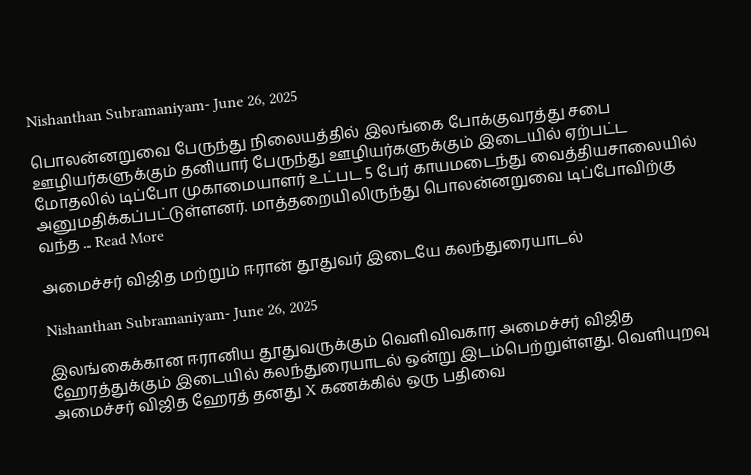Nishanthan Subramaniyam- June 26, 2025

பொலன்னறுவை பேருந்து நிலையத்தில் இலங்கை போக்குவரத்து சபை ஊழியர்களுக்கும் தனியார் பேருந்து ஊழியர்களுக்கும் இடையில் ஏற்பட்ட மோதலில் டிப்போ முகாமையாளர் உட்பட 5 பேர் காயமடைந்து வைத்தியசாலையில் அனுமதிக்கப்பட்டுள்ளனர். மாத்தறையிலிருந்து பொலன்னறுவை டிப்போவிற்கு வந்த ... Read More

அமைச்சர் விஜித மற்றும் ஈரான் தூதுவர் இடையே கலந்துரையாடல்

Nishanthan Subramaniyam- June 26, 2025

இலங்கைக்கான ஈரானிய தூதுவருக்கும் வெளிவிவகார அமைச்சர் விஜித ஹேரத்துக்கும் இடையில் கலந்துரையாடல் ஒன்று இடம்பெற்றுள்ளது. வெளியுறவு அமைச்சர் விஜித ஹேரத் தனது X கணக்கில் ஒரு பதிவை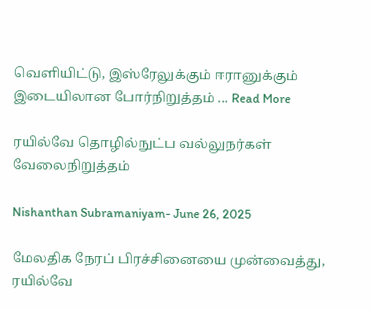வெளியிட்டு, இஸ்ரேலுக்கும் ஈரானுக்கும் இடையிலான போர்நிறுத்தம் ... Read More

ரயில்வே தொழில்நுட்ப வல்லுநர்கள் வேலைநிறுத்தம்

Nishanthan Subramaniyam- June 26, 2025

மேலதிக நேரப் பிரச்சினையை முன்வைத்து, ரயில்வே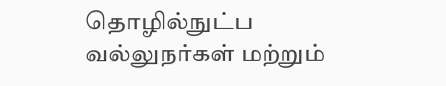தொழில்நுட்ப வல்லுநர்கள் மற்றும்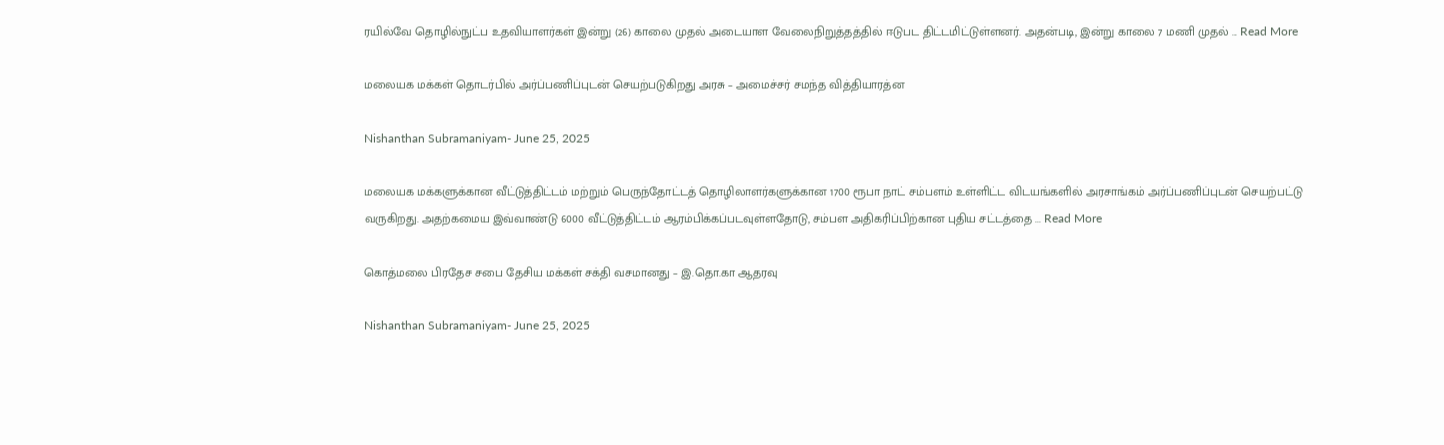ரயில்வே தொழில்நுட்ப உதவியாளர்கள் இன்று (26) காலை முதல் அடையாள வேலைநிறுத்தத்தில் ஈடுபட திட்டமிட்டுள்ளனர். அதன்படி, இன்று காலை 7 மணி முதல் ... Read More

மலையக மக்கள் தொடர்பில் அர்ப்பணிப்புடன் செயற்படுகிறது அரசு – அமைச்சர் சமந்த வித்தியாரத்ன

Nishanthan Subramaniyam- June 25, 2025

மலையக மக்களுக்கான வீட்டுத்திட்டம் மற்றும் பெருந்தோட்டத் தொழிலாளர்களுக்கான 1700 ரூபா நாட் சம்பளம் உள்ளிட்ட விடயங்களில் அரசாங்கம் அர்ப்பணிப்புடன் செயற்பட்டு வருகிறது. அதற்கமைய இவ்வாண்டு 6000 வீட்டுத்திட்டம் ஆரம்பிக்கப்படவுள்ளதோடு, சம்பள அதிகரிப்பிற்கான புதிய சட்டத்தை ... Read More

கொத்மலை பிரதேச சபை தேசிய மக்கள் சக்தி வசமானது – இ.தொ.கா ஆதரவு

Nishanthan Subramaniyam- June 25, 2025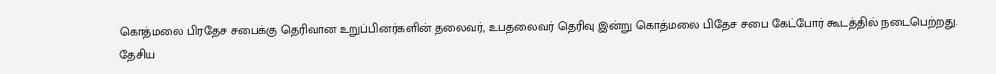கொத்மலை பிரதேச சபைக்கு தெரிவான உறுப்பினர்களின் தலைவர், உபதலைவர் தெரிவு இன்று கொத்மலை பிதேச சபை கேட்போர் கூடத்தில் நடைபெற்றது. தேசிய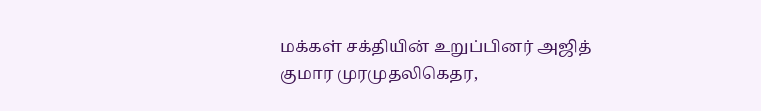மக்கள் சக்தியின் உறுப்பினர் அஜித் குமார முரமுதலிகெதர,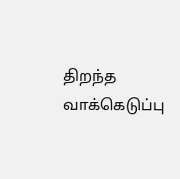திறந்த வாக்கெடுப்பு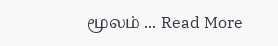மூலம் ... Read More